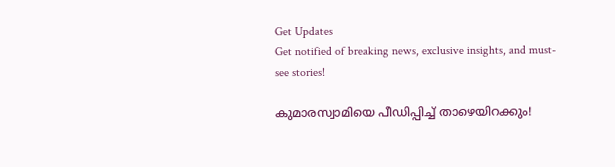Get Updates
Get notified of breaking news, exclusive insights, and must-see stories!

കുമാരസ്വാമിയെ പീഡിപ്പിച്ച് താഴെയിറക്കും!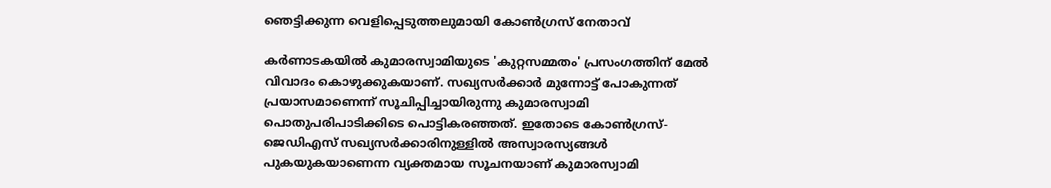ഞെട്ടിക്കുന്ന വെളിപ്പെടുത്തലുമായി കോണ്‍ഗ്രസ് നേതാവ്

കര്‍ണാടകയില്‍ കുമാരസ്വാമിയുടെ 'കുറ്റസമ്മതം' പ്രസംഗത്തിന് മേല്‍ വിവാദം കൊഴുക്കുകയാണ്. സഖ്യസര്‍ക്കാര്‍ മുന്നോട്ട് പോകുന്നത് പ്രയാസമാണെന്ന് സൂചിപ്പിച്ചായിരുന്നു കുമാരസ്വാമി പൊതുപരിപാടിക്കിടെ പൊട്ടികരഞ്ഞത്. ഇതോടെ കോണ്‍ഗ്രസ്-ജെഡിഎസ് സഖ്യസര്‍ക്കാരിനുള്ളില്‍ അസ്വാരസ്യങ്ങള്‍ പുകയുകയാണെന്ന വ്യക്തമായ സൂചനയാണ് കുമാരസ്വാമി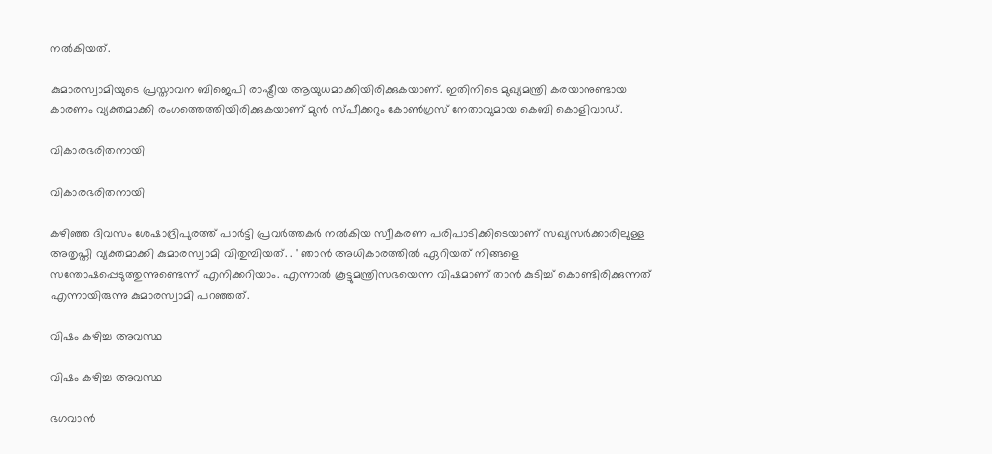നല്‍കിയത്.

കുമാരസ്വാമിയുടെ പ്രസ്താവന ബിജെപി രാഷ്ട്രീയ ആയുധമാക്കിയിരിക്കുകയാണ്. ഇതിനിടെ മുഖ്യമന്ത്രി കരയാനുണ്ടായ കാരണം വ്യക്തമാക്കി രംഗത്തെത്തിയിരിക്കുകയാണ് മുന്‍ സ്പീക്കറും കോണ്‍ഗ്രസ് നേതാവുമായ കെബി കൊളിവാഡ്.

വികാരഭരിതനായി

വികാരഭരിതനായി

കഴിഞ്ഞ ദിവസം ശേഷാദ്രിപുരത്ത് പാര്‍ട്ടി പ്രവര്‍ത്തകര്‍ നല്‍കിയ സ്വീകരണ പരിപാടിക്കിടെയാണ് സഖ്യസര്‍ക്കാരിലുള്ള അതൃപ്തി വ്യക്തമാക്കി കുമാരസ്വാമി വിതുമ്പിയത്. . ' ഞാന്‍ അധികാരത്തില്‍ ഏറിയത് നിങ്ങളെ സന്തോഷപ്പെടുത്തുന്നുണ്ടെന്ന് എനിക്കറിയാം. എന്നാല്‍ കൂട്ടുമന്ത്രിസഭയെന്ന വിഷമാണ് താന്‍ കുടിച്ച് കൊണ്ടിരിക്കുന്നത് എന്നായിരുന്നു കുമാരസ്വാമി പറഞ്ഞത്.

വിഷം കഴിച്ച അവസ്ഥ

വിഷം കഴിച്ച അവസ്ഥ

ഭഗവാന്‍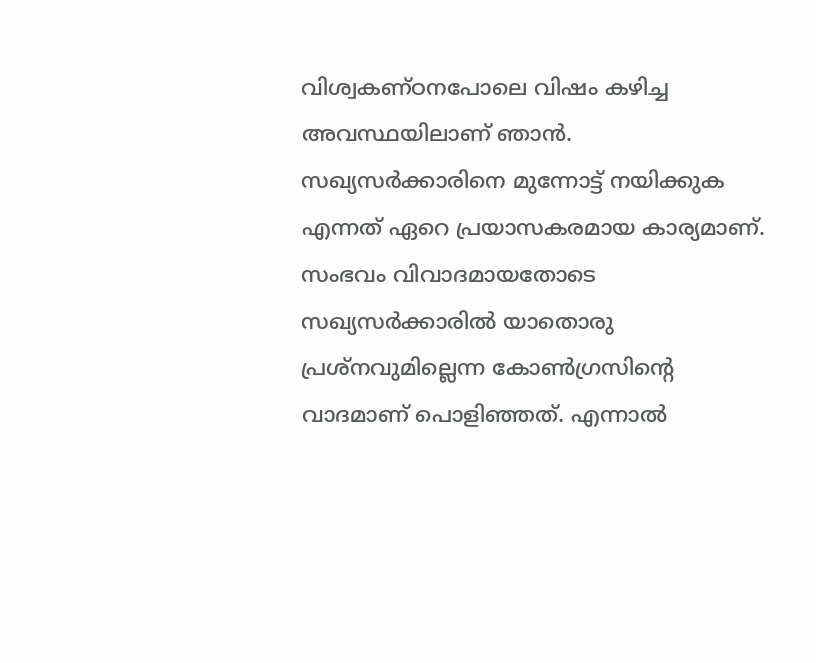വിശ്വകണ്ഠനപോലെ വിഷം കഴിച്ച അവസ്ഥയിലാണ് ഞാന്‍. സഖ്യസര്‍ക്കാരിനെ മുന്നോട്ട് നയിക്കുക എന്നത് ഏറെ പ്രയാസകരമായ കാര്യമാണ്. സംഭവം വിവാദമായതോടെ സഖ്യസര്‍ക്കാരില്‍ യാതൊരു പ്രശ്നവുമില്ലെന്ന കോണ്‍ഗ്രസിന്‍റെ വാദമാണ് പൊളിഞ്ഞത്. എന്നാല്‍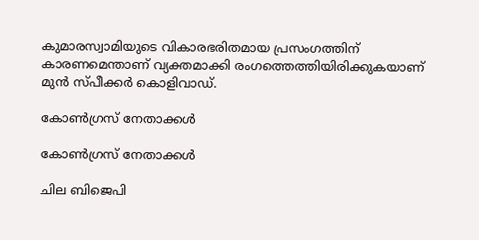കുമാരസ്വാമിയുടെ വികാരഭരിതമായ പ്രസംഗത്തിന് കാരണമെന്താണ് വ്യക്തമാക്കി രംഗത്തെത്തിയിരിക്കുകയാണ് മുന്‍ സ്പീക്കര്‍ കൊളിവാഡ്.

കോണ്‍ഗ്രസ് നേതാക്കള്‍

കോണ്‍ഗ്രസ് നേതാക്കള്‍

ചില ബിജെപി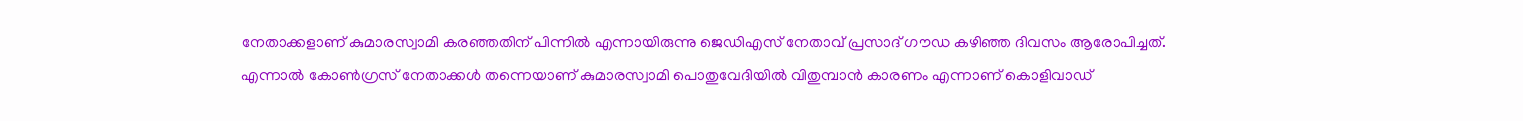നേതാക്കളാണ് കുമാരസ്വാമി കരഞ്ഞതിന് പിന്നില്‍ എന്നായിരുന്നു ജെഡിഎസ് നേതാവ് പ്രസാദ് ഗൗഡ കഴിഞ്ഞ ദിവസം ആരോപിച്ചത്. എന്നാല്‍ കോണ്‍ഗ്രസ് നേതാക്കള്‍ തന്നെയാണ് കുമാരസ്വാമി പൊതുവേദിയില്‍ വിതുമ്പാന്‍ കാരണം എന്നാണ് കൊളിവാഡ്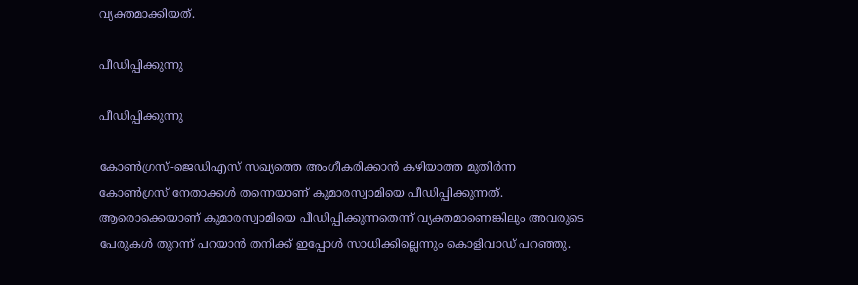വ്യക്തമാക്കിയത്.

പീഡിപ്പിക്കുന്നു

പീഡിപ്പിക്കുന്നു

കോണ്‍ഗ്രസ്-ജെഡിഎസ് സഖ്യത്തെ അംഗീകരിക്കാന്‍ കഴിയാത്ത മുതിര്‍ന്ന കോണ്‍ഗ്രസ് നേതാക്കള്‍ തന്നെയാണ് കുമാരസ്വാമിയെ പീഡിപ്പിക്കുന്നത്. ആരൊക്കെയാണ് കുമാരസ്വാമിയെ പീഡിപ്പിക്കുന്നതെന്ന് വ്യക്തമാണെങ്കിലും അവരുടെ പേരുകള്‍ തുറന്ന് പറയാന്‍ തനിക്ക് ഇപ്പോള്‍ സാധിക്കില്ലെന്നും കൊളിവാഡ് പറഞ്ഞു.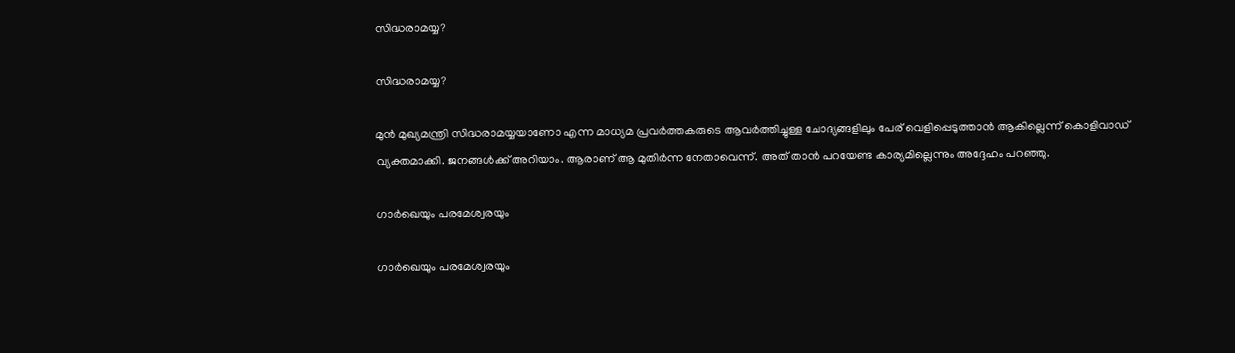സിദ്ധരാമയ്യ?

സിദ്ധരാമയ്യ?

മുന്‍ മുഖ്യമന്ത്രി സിദ്ധരാമയ്യയാണോ എന്ന മാധ്യമ പ്രവര്‍ത്തകരുടെ ആവര്‍ത്തിച്ചുള്ള ചോദ്യങ്ങളിലും പേര് വെളിപ്പെടുത്താന്‍ ആകില്ലെന്ന് കൊളിവാഡ് വ്യക്തമാക്കി. ജനങ്ങള്‍ക്ക് അറിയാം. ആരാണ് ആ മുതിര്‍ന്ന നേതാവെന്ന്. അത് താന്‍ പറയേണ്ട കാര്യമില്ലെന്നും അദ്ദേഹം പറഞ്ഞു.

ഗാര്‍ഖെയും പരമേശ്വരയും

ഗാര്‍ഖെയും പരമേശ്വരയും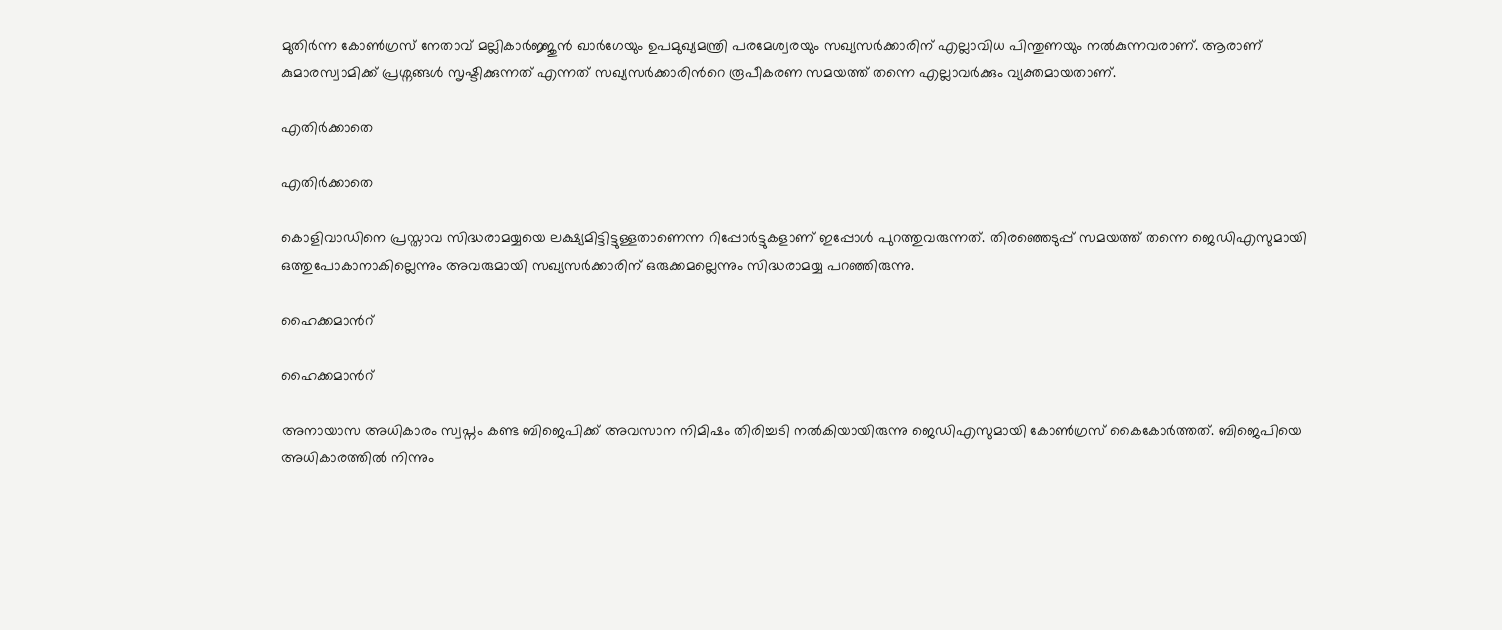മുതിര്‍ന്ന കോണ്‍ഗ്രസ് നേതാവ് മല്ലികാര്‍ജ്ജുന്‍ ഖാര്‍ഗേയും ഉപമുഖ്യമന്ത്രി പരമേശ്വരയും സഖ്യസര്‍ക്കാരിന് എല്ലാവിധ പിന്തുണയും നല്‍കുന്നവരാണ്. ആരാണ് കുമാരസ്വാമിക്ക് പ്രശ്നങ്ങള്‍ സൃഷ്ടിക്കുന്നത് എന്നത് സഖ്യസര്‍ക്കാരിന്‍റെ രൂപീകരണ സമയത്ത് തന്നെ എല്ലാവര്‍ക്കും വ്യക്തമായതാണ്.

എതിര്‍ക്കാതെ

എതിര്‍ക്കാതെ

കൊളിവാഡിനെ പ്രസ്താവ സിദ്ധരാമയ്യയെ ലക്ഷ്യമിട്ടിട്ടുള്ളതാണെന്ന റിപ്പോര്‍ട്ടുകളാണ് ഇപ്പോള്‍ പുറത്തുവരുന്നത്. തിരഞ്ഞെടുപ്പ് സമയത്ത് തന്നെ ജെഡിഎസുമായി ഒത്തുപോകാനാകില്ലെന്നും അവരുമായി സഖ്യസര്‍ക്കാരിന് ഒരുക്കമല്ലെന്നും സിദ്ധരാമയ്യ പറഞ്ഞിരുന്നു.

ഹൈക്കമാന്‍റ്

ഹൈക്കമാന്‍റ്

അനായാസ അധികാരം സ്വപ്നം കണ്ട ബിജെപിക്ക് അവസാന നിമിഷം തിരിച്ചടി നല്‍കിയായിരുന്നു ജെഡിഎസുമായി കോണ്‍ഗ്രസ് കൈകോര്‍ത്തത്. ബിജെപിയെ അധികാരത്തിൽ നിന്നും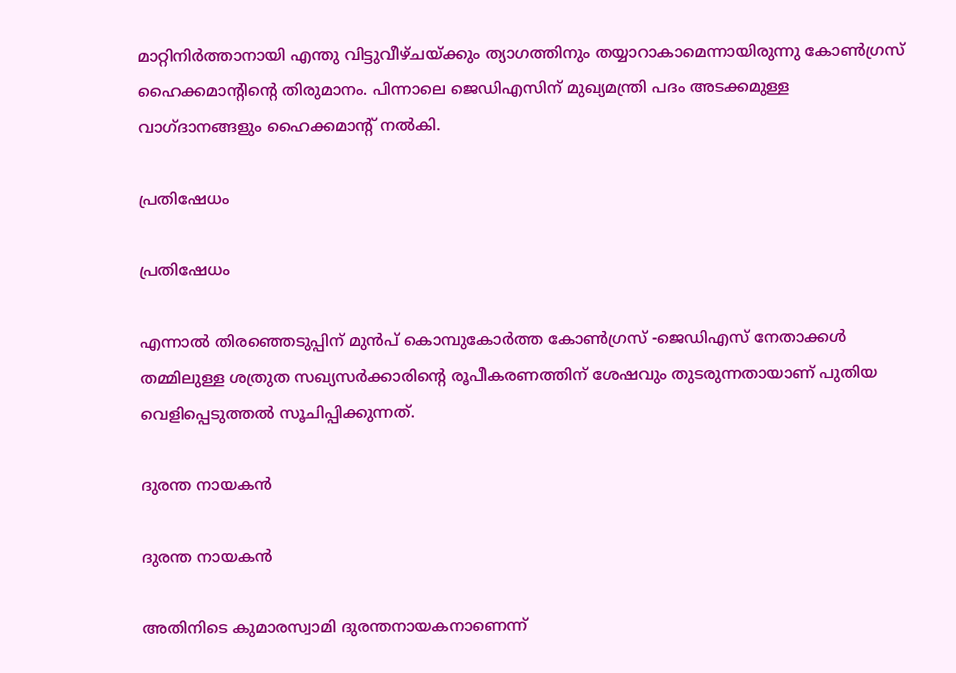മാറ്റിനിർത്താനായി എന്തു വിട്ടുവീഴ്ചയ്ക്കും ത്യാഗത്തിനും തയ്യാറാകാമെന്നായിരുന്നു കോണ്‍ഗ്രസ് ഹൈക്കമാന്‍റിന്‍റെ തിരുമാനം. പിന്നാലെ ജെഡിഎസിന് മുഖ്യമന്ത്രി പദം അടക്കമുള്ള വാഗ്ദാനങ്ങളും ഹൈക്കമാന്‍റ് നല്‍കി.

പ്രതിഷേധം

പ്രതിഷേധം

എന്നാല്‍ തിരഞ്ഞെടുപ്പിന് മുന്‍പ് കൊമ്പുകോര്‍ത്ത കോണ്‍ഗ്രസ് -ജെഡിഎസ് നേതാക്കള്‍ തമ്മിലുള്ള ശത്രുത സഖ്യസര്‍ക്കാരിന്‍റെ രൂപീകരണത്തിന് ശേഷവും തുടരുന്നതായാണ് പുതിയ വെളിപ്പെടുത്തല്‍ സൂചിപ്പിക്കുന്നത്.

ദുരന്ത നായകന്‍

ദുരന്ത നായകന്‍

അതിനിടെ കുമാരസ്വാമി ദുരന്തനായകനാണെന്ന്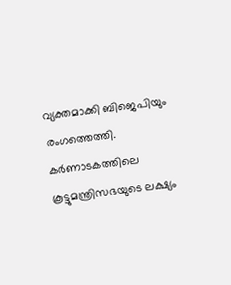വ്യക്തമാക്കി ബിജെപിയും രംഗത്തെത്തി. കര്‍ണാടകത്തിലെ കൂട്ടുമന്ത്രിസഭയുടെ ലക്ഷ്യം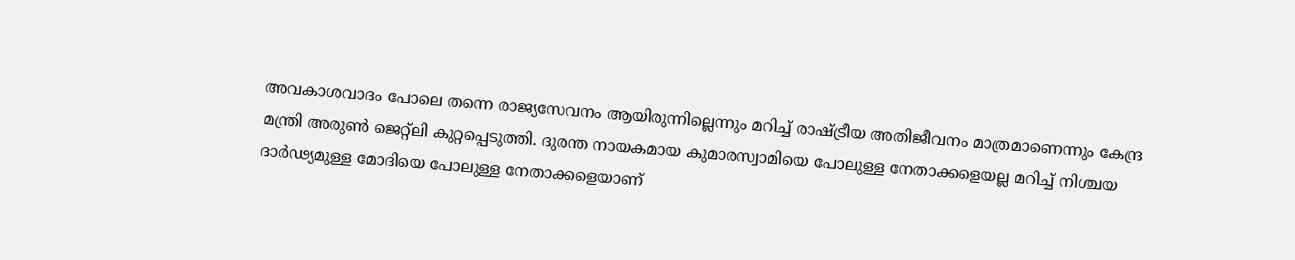അവകാശവാദം പോലെ തന്നെ രാജ്യസേവനം ആയിരുന്നില്ലെന്നും മറിച്ച് രാഷ്ട്രീയ അതിജീവനം മാത്രമാണെന്നും കേന്ദ്ര മന്ത്രി അരുണ്‍ ജെറ്റ്ലി കുറ്റപ്പെടുത്തി. ദുരന്ത നായകമായ കുമാരസ്വാമിയെ പോലുള്ള നേതാക്കളെയല്ല മറിച്ച് നിശ്ചയ ദാര്‍ഢ്യമുള്ള മോദിയെ പോലുള്ള നേതാക്കളെയാണ്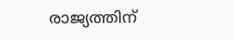രാജ്യത്തിന്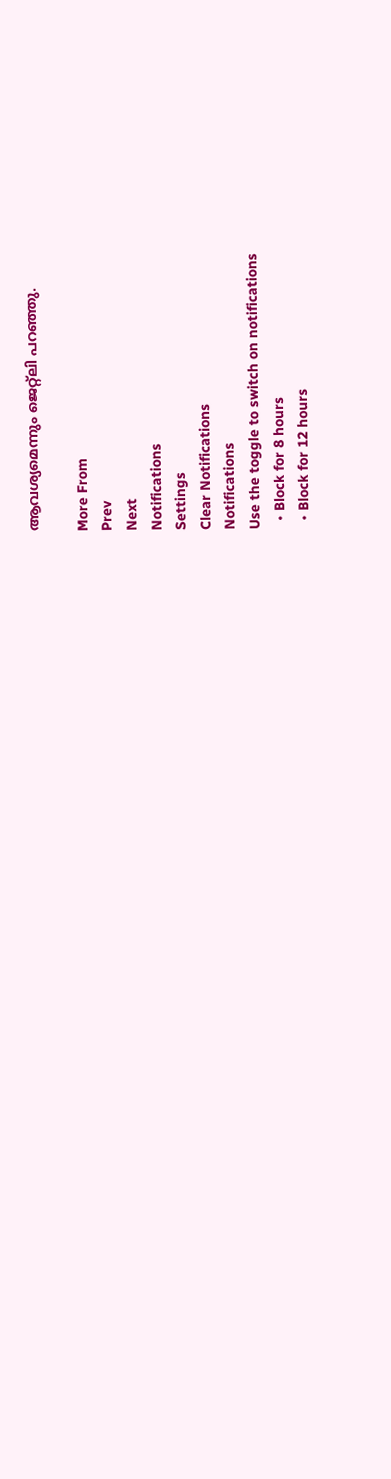ആവശ്യമെന്നും ജെറ്റ്ലി പറഞ്ഞു.

More From
Prev
Next
Notifications
Settings
Clear Notifications
Notifications
Use the toggle to switch on notifications
  • Block for 8 hours
  • Block for 12 hours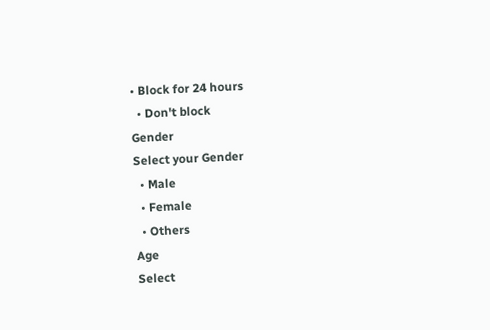• Block for 24 hours
  • Don't block
Gender
Select your Gender
  • Male
  • Female
  • Others
Age
Select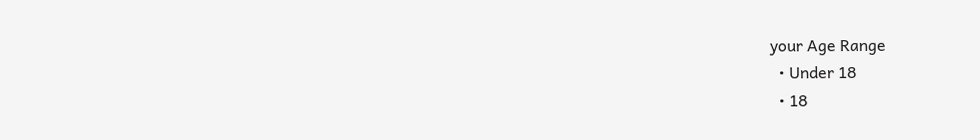your Age Range
  • Under 18
  • 18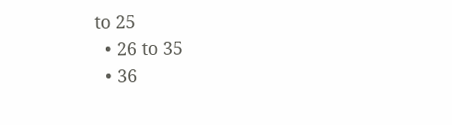to 25
  • 26 to 35
  • 36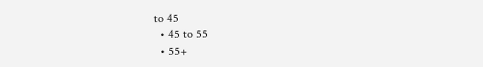to 45
  • 45 to 55
  • 55+